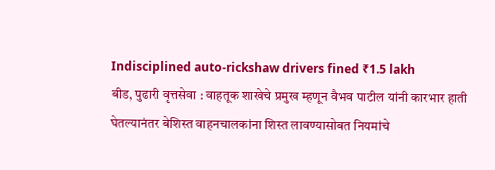Indisciplined auto-rickshaw drivers fined ₹1.5 lakh
बीड, पुढारी वृत्तसेवा : वाहतूक शाखेचे प्रमुख म्हणून वैभव पाटील यांनी कारभार हाती घेतल्यानंतर बेशिस्त वाहनचालकांना शिस्त लावण्यासोबत नियमांचे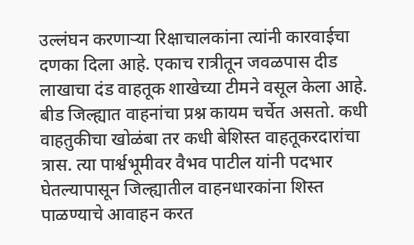उल्लंघन करणाऱ्या रिक्षाचालकांना त्यांनी कारवाईचा दणका दिला आहे. एकाच रात्रीतून जवळपास दीड लाखाचा दंड वाहतूक शाखेच्या टीमने वसूल केला आहे.
बीड जिल्ह्यात वाहनांचा प्रश्न कायम चर्चेत असतो. कधी वाहतुकीचा खोळंबा तर कधी बेशिस्त वाहतूकरदारांचा त्रास. त्या पार्श्वभूमीवर वैभव पाटील यांनी पदभार घेतल्यापासून जिल्ह्यातील वाहनधारकांना शिस्त पाळण्याचे आवाहन करत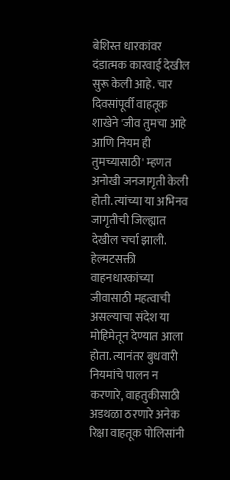बेशिस्त धारकांवर दंडात्मक कारवाई देखील सुरू केली आहे. चार दिवसांपूर्वी वाहतूक शाखेने 'जीव तुमचा आहे आणि नियम ही तुमच्यासाठी' म्हणत अनोखी जनजागृती केली होती. त्यांच्या या अभिनव जागृतीची जिल्ह्यात देखील चर्चा झाली.
हेल्मटसक्ती वाहनधारकांच्या जीवासाठी महत्वाची असल्याचा संदेश या मोहिमेतून देण्यात आला होता. त्यानंतर बुधवारी नियमांचे पालन न करणारे, वाहतुकीसाठी अडथळा ठरणारे अनेक रिक्षा वाहतूक पोलिसांनी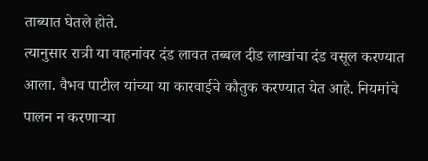ताब्यात घेतले होते.
त्यानुसार रात्री या वाहनांवर दंड लावत तब्बल दीड लाखांचा दंड वसूल करण्यात आला. वैभव पाटील यांच्या या कारवाईचे कौतुक करण्यात येत आहे. नियमांचे पालन न करणाऱ्या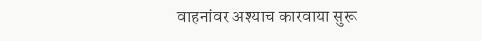वाहनांवर अश्याच कारवाया सुरू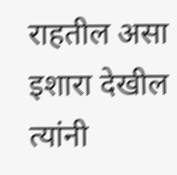राहतील असा इशारा देखील त्यांनी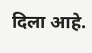दिला आहे.